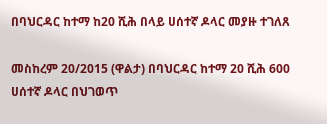በባህርዳር ከተማ ከ20 ሺሕ በላይ ሀሰተኛ ዶላር መያዙ ተገለጸ

መስከረም 20/2015 (ዋልታ) በባህርዳር ከተማ 20 ሺሕ 600 ሀሰተኛ ዶላር በህገወጥ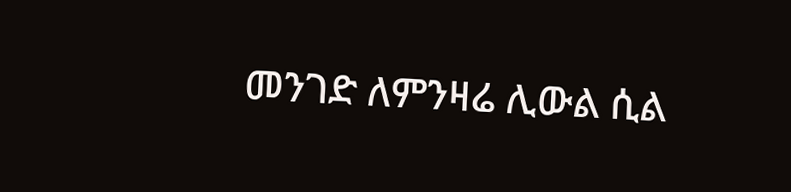መንገድ ለምንዛሬ ሊውል ሲል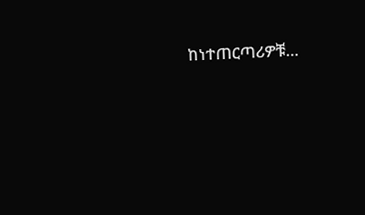ከነተጠርጣሪዎቹ…